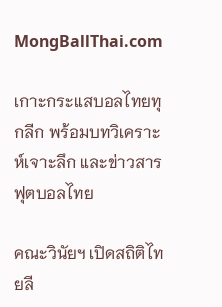MongBallThai.com

เกาะกระแสบอลไทยทุกลีก พร้อมบทวิเคราะห์เจาะลึก และข่าวสารฟุตบอลไทย

คณะวินัยฯ เปิดสถิติไทยลี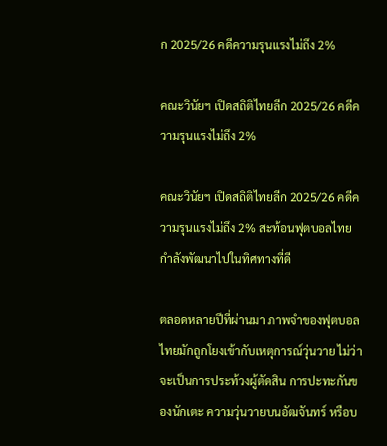ก 2025/26 คดีความรุนแรงไม่ถึง 2%

คณะวินัยฯ เปิดสถิติไทยลีก 2025/26 คดีความรุนแรงไม่ถึง 2%

คณะวินัยฯ เปิดสถิติไทยลีก 2025/26 คดีความรุนแรงไม่ถึง 2% สะท้อนฟุตบอลไทยกำลังพัฒนาไปในทิศทางที่ดี

ตลอดหลายปีที่ผ่านมา ภาพจำของฟุตบอลไทยมักถูกโยงเข้ากับเหตุการณ์วุ่นวาย ไม่ว่าจะเป็นการประท้วงผู้ตัดสิน การปะทะกันของนักเตะ ความวุ่นวายบนอัฒจันทร์ หรือบ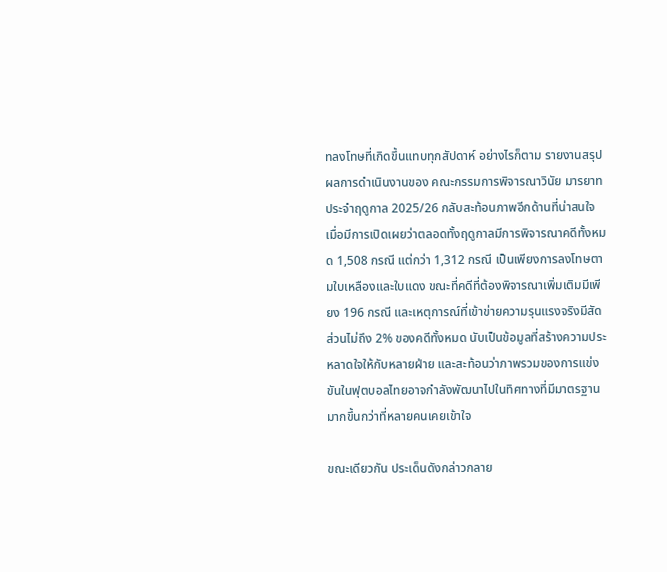ทลงโทษที่เกิดขึ้นแทบทุกสัปดาห์ อย่างไรก็ตาม รายงานสรุปผลการดำเนินงานของ คณะกรรมการพิจารณาวินัย มารยาท ประจำฤดูกาล 2025/26 กลับสะท้อนภาพอีกด้านที่น่าสนใจ เมื่อมีการเปิดเผยว่าตลอดทั้งฤดูกาลมีการพิจารณาคดีทั้งหมด 1,508 กรณี แต่กว่า 1,312 กรณี เป็นเพียงการลงโทษตามใบเหลืองและใบแดง ขณะที่คดีที่ต้องพิจารณาเพิ่มเติมมีเพียง 196 กรณี และเหตุการณ์ที่เข้าข่ายความรุนแรงจริงมีสัดส่วนไม่ถึง 2% ของคดีทั้งหมด นับเป็นข้อมูลที่สร้างความประหลาดใจให้กับหลายฝ่าย และสะท้อนว่าภาพรวมของการแข่งขันในฟุตบอลไทยอาจกำลังพัฒนาไปในทิศทางที่มีมาตรฐานมากขึ้นกว่าที่หลายคนเคยเข้าใจ

ขณะเดียวกัน ประเด็นดังกล่าวกลาย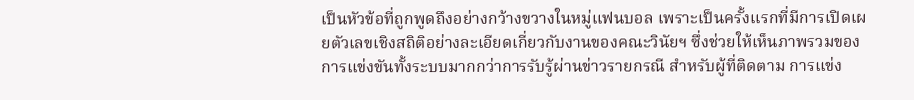เป็นหัวข้อที่ถูกพูดถึงอย่างกว้างขวางในหมู่แฟนบอล เพราะเป็นครั้งแรกที่มีการเปิดเผยตัวเลขเชิงสถิติอย่างละเอียดเกี่ยวกับงานของคณะวินัยฯ ซึ่งช่วยให้เห็นภาพรวมของการแข่งขันทั้งระบบมากกว่าการรับรู้ผ่านข่าวรายกรณี สำหรับผู้ที่ติดตาม การแข่ง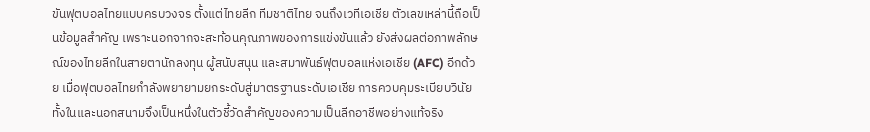ขันฟุตบอลไทยแบบครบวงจร ตั้งแต่ไทยลีก ทีมชาติไทย จนถึงเวทีเอเชีย ตัวเลขเหล่านี้ถือเป็นข้อมูลสำคัญ เพราะนอกจากจะสะท้อนคุณภาพของการแข่งขันแล้ว ยังส่งผลต่อภาพลักษณ์ของไทยลีกในสายตานักลงทุน ผู้สนับสนุน และสมาพันธ์ฟุตบอลแห่งเอเชีย (AFC) อีกด้วย เมื่อฟุตบอลไทยกำลังพยายามยกระดับสู่มาตรฐานระดับเอเชีย การควบคุมระเบียบวินัยทั้งในและนอกสนามจึงเป็นหนึ่งในตัวชี้วัดสำคัญของความเป็นลีกอาชีพอย่างแท้จริง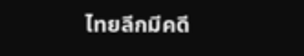ไทยลีกมีคดี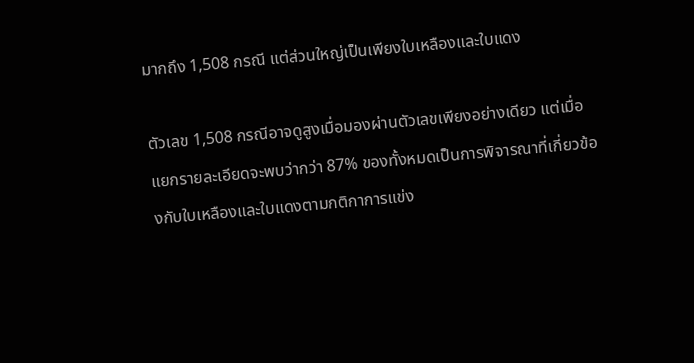มากถึง 1,508 กรณี แต่ส่วนใหญ่เป็นเพียงใบเหลืองและใบแดง

ตัวเลข 1,508 กรณีอาจดูสูงเมื่อมองผ่านตัวเลขเพียงอย่างเดียว แต่เมื่อแยกรายละเอียดจะพบว่ากว่า 87% ของทั้งหมดเป็นการพิจารณาที่เกี่ยวข้องกับใบเหลืองและใบแดงตามกติกาการแข่ง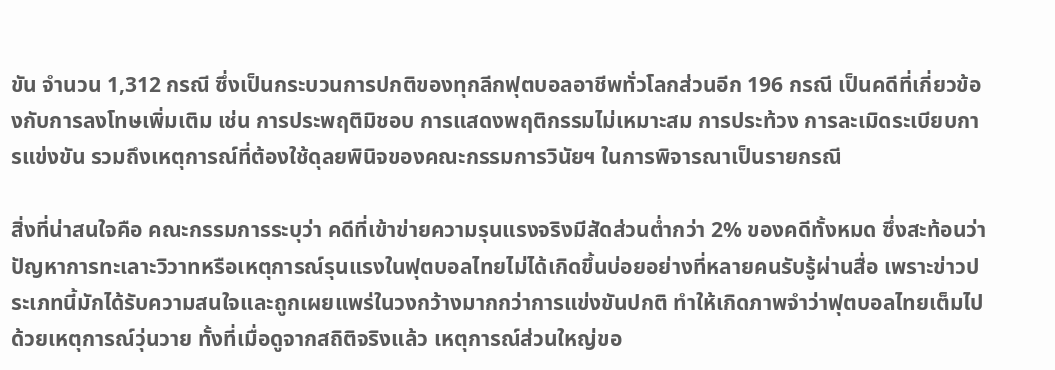ขัน จำนวน 1,312 กรณี ซึ่งเป็นกระบวนการปกติของทุกลีกฟุตบอลอาชีพทั่วโลกส่วนอีก 196 กรณี เป็นคดีที่เกี่ยวข้องกับการลงโทษเพิ่มเติม เช่น การประพฤติมิชอบ การแสดงพฤติกรรมไม่เหมาะสม การประท้วง การละเมิดระเบียบการแข่งขัน รวมถึงเหตุการณ์ที่ต้องใช้ดุลยพินิจของคณะกรรมการวินัยฯ ในการพิจารณาเป็นรายกรณี

สิ่งที่น่าสนใจคือ คณะกรรมการระบุว่า คดีที่เข้าข่ายความรุนแรงจริงมีสัดส่วนต่ำกว่า 2% ของคดีทั้งหมด ซึ่งสะท้อนว่าปัญหาการทะเลาะวิวาทหรือเหตุการณ์รุนแรงในฟุตบอลไทยไม่ได้เกิดขึ้นบ่อยอย่างที่หลายคนรับรู้ผ่านสื่อ เพราะข่าวประเภทนี้มักได้รับความสนใจและถูกเผยแพร่ในวงกว้างมากกว่าการแข่งขันปกติ ทำให้เกิดภาพจำว่าฟุตบอลไทยเต็มไปด้วยเหตุการณ์วุ่นวาย ทั้งที่เมื่อดูจากสถิติจริงแล้ว เหตุการณ์ส่วนใหญ่ขอ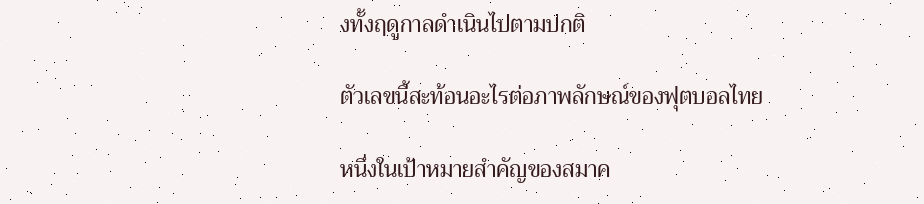งทั้งฤดูกาลดำเนินไปตามปกติ

ตัวเลขนี้สะท้อนอะไรต่อภาพลักษณ์ของฟุตบอลไทย

หนึ่งในเป้าหมายสำคัญของสมาค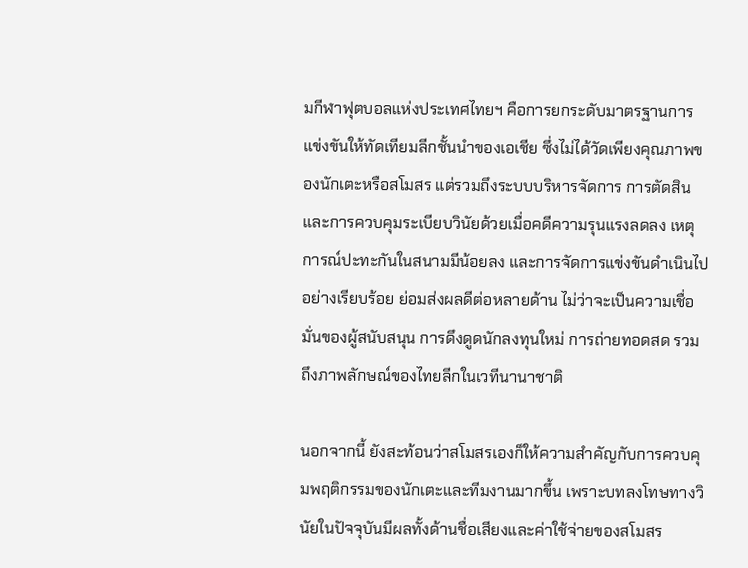มกีฬาฟุตบอลแห่งประเทศไทยฯ คือการยกระดับมาตรฐานการแข่งขันให้ทัดเทียมลีกชั้นนำของเอเชีย ซึ่งไม่ได้วัดเพียงคุณภาพของนักเตะหรือสโมสร แต่รวมถึงระบบบริหารจัดการ การตัดสิน และการควบคุมระเบียบวินัยด้วยเมื่อคดีความรุนแรงลดลง เหตุการณ์ปะทะกันในสนามมีน้อยลง และการจัดการแข่งขันดำเนินไปอย่างเรียบร้อย ย่อมส่งผลดีต่อหลายด้าน ไม่ว่าจะเป็นความเชื่อมั่นของผู้สนับสนุน การดึงดูดนักลงทุนใหม่ การถ่ายทอดสด รวมถึงภาพลักษณ์ของไทยลีกในเวทีนานาชาติ

นอกจากนี้ ยังสะท้อนว่าสโมสรเองก็ให้ความสำคัญกับการควบคุมพฤติกรรมของนักเตะและทีมงานมากขึ้น เพราะบทลงโทษทางวินัยในปัจจุบันมีผลทั้งด้านชื่อเสียงและค่าใช้จ่ายของสโมสร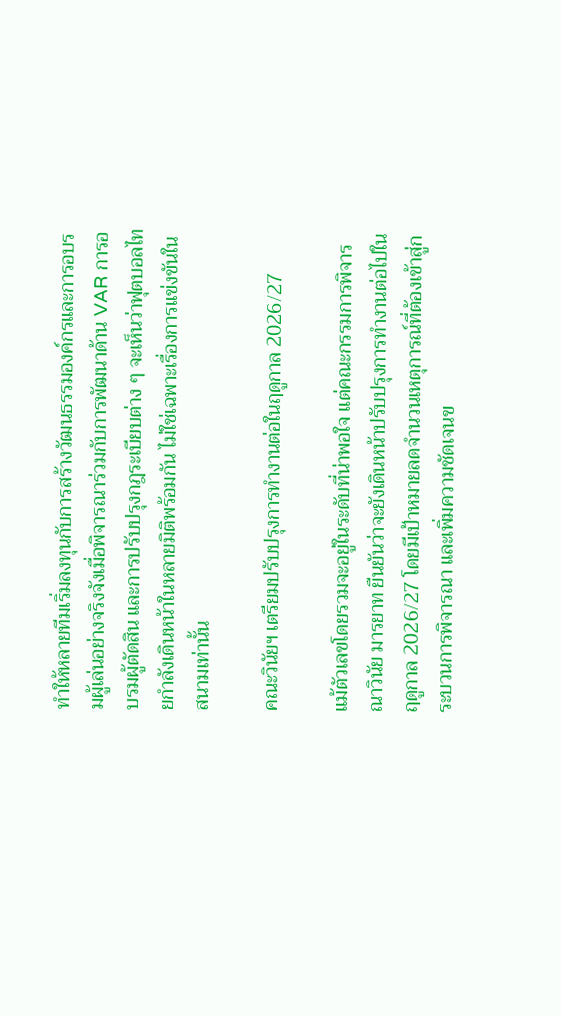ทำให้หลายทีมเริ่มลงทุนกับการสร้างวัฒนธรรมองค์กรและการอบรมผู้เล่นอย่างจริงจังเมื่อพิจารณาร่วมกับการพัฒนาด้าน VAR การอบรมผู้ตัดสิน และการปรับปรุงกฎระเบียบต่าง ๆ จะเห็นว่าฟุตบอลไทยกำลังเดินหน้าในหลายมิติพร้อมกัน ไม่ใช่เฉพาะเรื่องการแข่งขันในสนามเท่านั้น

คณะวินัยฯ เตรียมปรับปรุงการทำงานต่อในฤดูกาล 2026/27

แม้ตัวเลขโดยรวมจะอยู่ในระดับที่น่าพอใจ แต่คณะกรรมการพิจารณาวินัย มารยาท ยืนยันว่าจะยังเดินหน้าปรับปรุงการทำงานต่อไปในฤดูกาล 2026/27 โดยมีเป้าหมายลดจำนวนเหตุการณ์ที่ต้องเข้าสู่กระบวนการพิจารณา และเพิ่มความชัดเจนข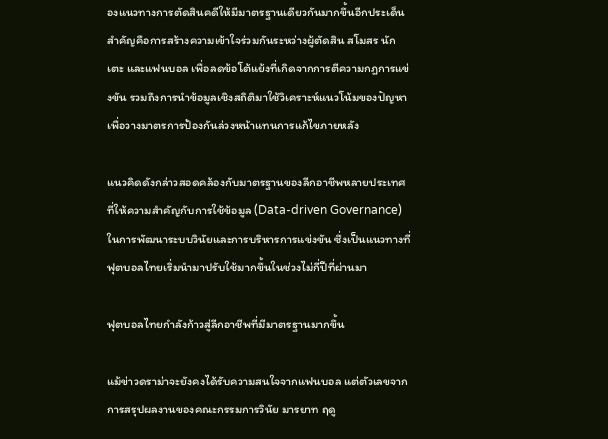องแนวทางการตัดสินคดีให้มีมาตรฐานเดียวกันมากขึ้นอีกประเด็นสำคัญคือการสร้างความเข้าใจร่วมกันระหว่างผู้ตัดสิน สโมสร นักเตะ และแฟนบอล เพื่อลดข้อโต้แย้งที่เกิดจากการตีความกฎการแข่งขัน รวมถึงการนำข้อมูลเชิงสถิติมาใช้วิเคราะห์แนวโน้มของปัญหา เพื่อวางมาตรการป้องกันล่วงหน้าแทนการแก้ไขภายหลัง

แนวคิดดังกล่าวสอดคล้องกับมาตรฐานของลีกอาชีพหลายประเทศ ที่ให้ความสำคัญกับการใช้ข้อมูล (Data-driven Governance) ในการพัฒนาระบบวินัยและการบริหารการแข่งขัน ซึ่งเป็นแนวทางที่ฟุตบอลไทยเริ่มนำมาปรับใช้มากขึ้นในช่วงไม่กี่ปีที่ผ่านมา

ฟุตบอลไทยกำลังก้าวสู่ลีกอาชีพที่มีมาตรฐานมากขึ้น

แม้ข่าวดราม่าจะยังคงได้รับความสนใจจากแฟนบอล แต่ตัวเลขจากการสรุปผลงานของคณะกรรมการวินัย มารยาท ฤดู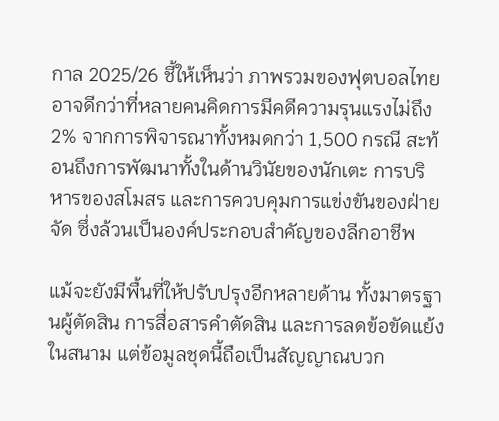กาล 2025/26 ชี้ให้เห็นว่า ภาพรวมของฟุตบอลไทยอาจดีกว่าที่หลายคนคิดการมีคดีความรุนแรงไม่ถึง 2% จากการพิจารณาทั้งหมดกว่า 1,500 กรณี สะท้อนถึงการพัฒนาทั้งในด้านวินัยของนักเตะ การบริหารของสโมสร และการควบคุมการแข่งขันของฝ่ายจัด ซึ่งล้วนเป็นองค์ประกอบสำคัญของลีกอาชีพ

แม้จะยังมีพื้นที่ให้ปรับปรุงอีกหลายด้าน ทั้งมาตรฐานผู้ตัดสิน การสื่อสารคำตัดสิน และการลดข้อขัดแย้งในสนาม แต่ข้อมูลชุดนี้ถือเป็นสัญญาณบวก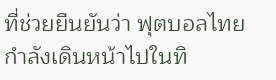ที่ช่วยยืนยันว่า ฟุตบอลไทยกำลังเดินหน้าไปในทิ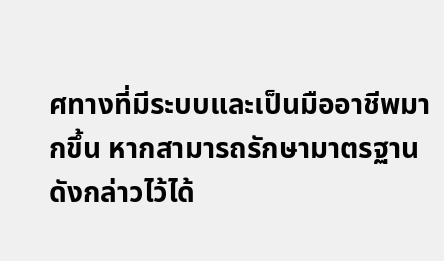ศทางที่มีระบบและเป็นมืออาชีพมากขึ้น หากสามารถรักษามาตรฐานดังกล่าวไว้ได้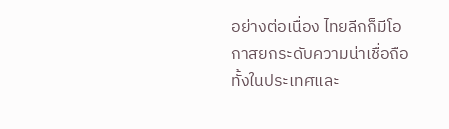อย่างต่อเนื่อง ไทยลีกก็มีโอกาสยกระดับความน่าเชื่อถือทั้งในประเทศและ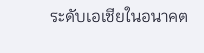ระดับเอเชียในอนาคต